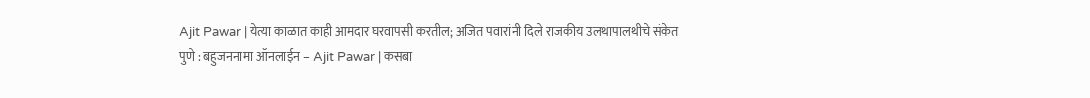Ajit Pawar | येत्या काळात काही आमदार घरवापसी करतील; अजित पवारांनी दिले राजकीय उलथापालथीचे संकेत
पुणे : बहुजननामा ऑनलाईन – Ajit Pawar | कसबा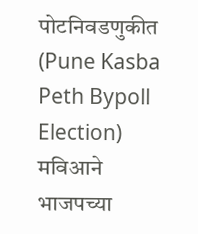पोटनिवडणुकीत (Pune Kasba Peth Bypoll Election) मविआने भाजपच्या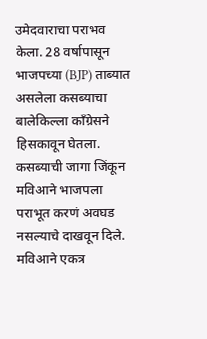उमेदवाराचा पराभव केला. 28 वर्षापासून भाजपच्या (BJP) ताब्यात असलेला कसब्याचा बालेकिल्ला काँग्रेसने हिसकावून घेतला. कसब्याची जागा जिंकून मविआने भाजपला पराभूत करणं अवघड नसल्याचे दाखवून दिले. मविआने एकत्र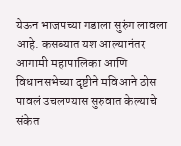येऊन भाजपच्या गडाला सुरुंग लावला आहे. कसब्यात यश आल्यानंतर आगामी महापालिका आणि विधानसभेच्या दृष्टीने मविआने ठोस पावलं उचलण्यास सुरुवात केल्याचे संकेत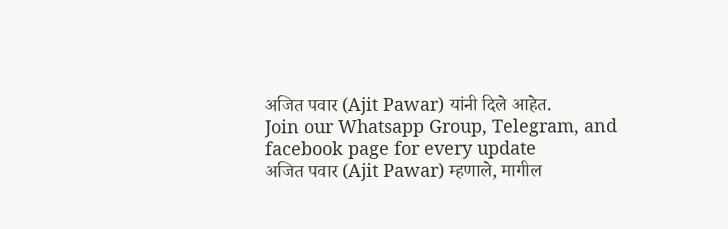अजित पवार (Ajit Pawar) यांनी दिले आहेत.
Join our Whatsapp Group, Telegram, and facebook page for every update
अजित पवार (Ajit Pawar) म्हणाले, मागील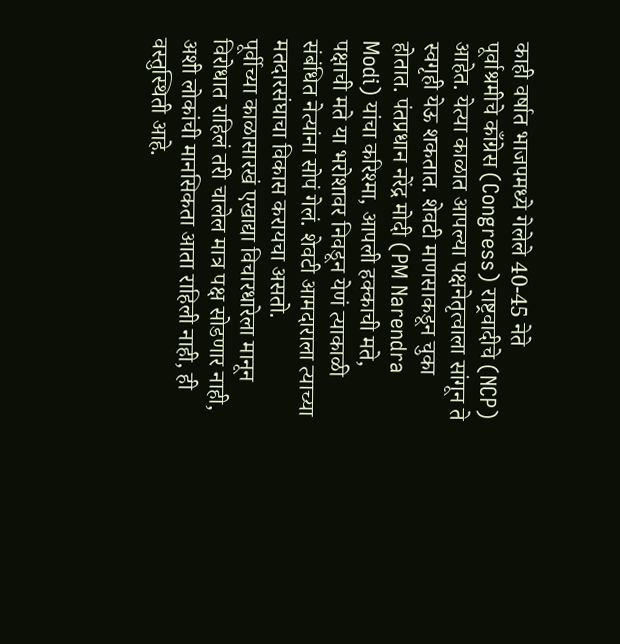काही वर्षात भाजपमध्ये गेलेले 40-45 नेते पूर्वाश्रमीचे काँग्रेस (Congress) राष्ट्रवादीचे (NCP) आहेत. येत्या काळात आपल्या पक्षनेतृत्वाला सांगून ते स्वगृही येऊ शकतात. शेवटी माणसाकडून चुका होतात. पंतप्रधान नरेंद्र मोदी (PM Narendra Modi) यांचा करिश्मा, आपली हक्काची मते, पक्षाची मते या भरोशावर निवडून येणं त्याकाळी संबंधित नेत्यांना सोपं गेलं. शेवटी आमदाराला त्याच्या मतदारसंघाचा विकास करायचा असतो.
पूर्वीच्या काळासारखं एखाद्या विचारधारेला मानून विरोधात राहिलं तरी चालेल मात्र पक्ष सोडणार नाही, अशी लोकांची मानसिकता आता राहिली नाही, ही वस्तुस्थिती आहे.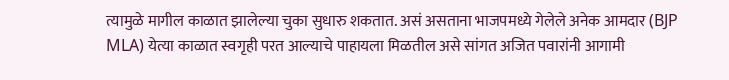त्यामुळे मागील काळात झालेल्या चुका सुधारु शकतात. असं असताना भाजपमध्ये गेलेले अनेक आमदार (BJP MLA) येत्या काळात स्वगृही परत आल्याचे पाहायला मिळतील असे सांगत अजित पवारांनी आगामी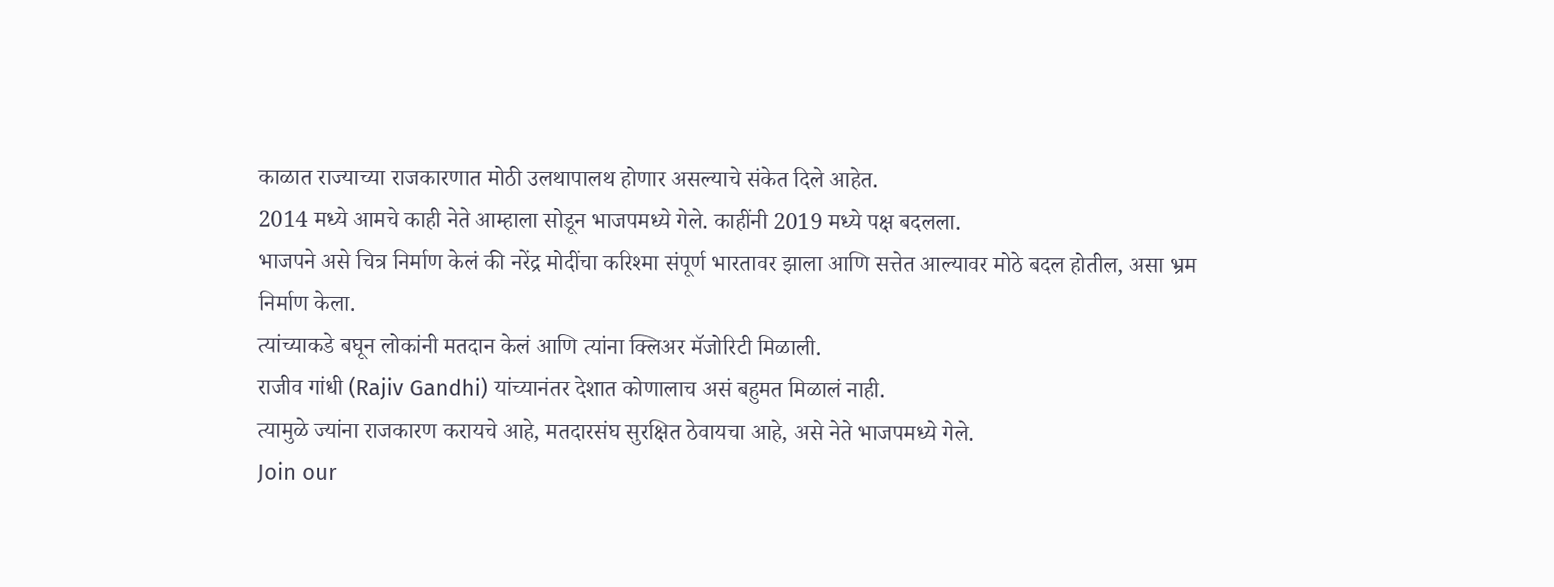काळात राज्याच्या राजकारणात मोठी उलथापालथ होणार असल्याचे संकेत दिले आहेत.
2014 मध्ये आमचे काही नेते आम्हाला सोडून भाजपमध्ये गेले. काहींनी 2019 मध्ये पक्ष बदलला.
भाजपने असे चित्र निर्माण केलं की नरेंद्र मोदींचा करिश्मा संपूर्ण भारतावर झाला आणि सत्तेत आल्यावर मोठे बदल होतील, असा भ्रम निर्माण केला.
त्यांच्याकडे बघून लोकांनी मतदान केलं आणि त्यांना क्लिअर मॅजोरिटी मिळाली.
राजीव गांधी (Rajiv Gandhi) यांच्यानंतर देशात कोणालाच असं बहुमत मिळालं नाही.
त्यामुळे ज्यांना राजकारण करायचे आहे, मतदारसंघ सुरक्षित ठेवायचा आहे, असे नेते भाजपमध्ये गेले.
Join our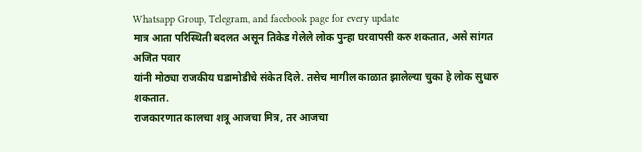Whatsapp Group, Telegram, and facebook page for every update
मात्र आता परिस्थिती बदलत असून तिकेड गेलेले लोक पुन्हा घरवापसी करु शकतात, असे सांगत अजित पवार
यांनी मोठ्या राजकीय घडामोडीचे संकेत दिले. तसेच मागील काळात झालेल्या चुका हे लोक सुधारु शकतात.
राजकारणात कालचा शत्रू आजचा मित्र, तर आजचा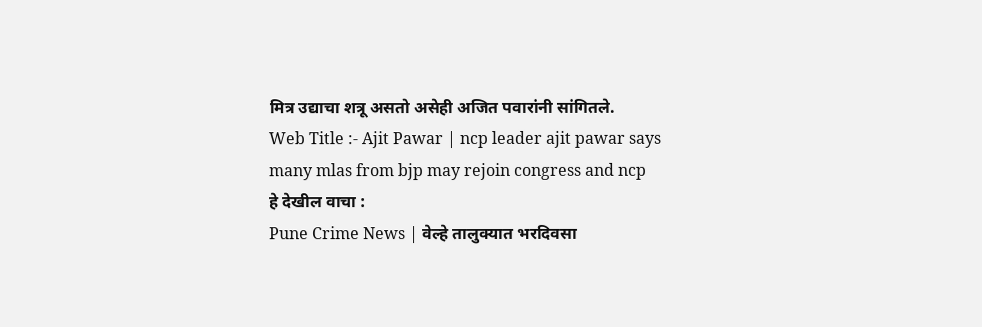मित्र उद्याचा शत्रू असतो असेही अजित पवारांनी सांगितले.
Web Title :- Ajit Pawar | ncp leader ajit pawar says many mlas from bjp may rejoin congress and ncp
हे देखील वाचा :
Pune Crime News | वेल्हे तालुक्यात भरदिवसा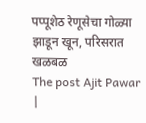पप्पूशेठ रेणूसेचा गोळ्या झाडून खून, परिसरात खळबळ
The post Ajit Pawar |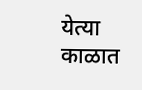येत्या काळात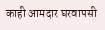काही आमदार घरवापसी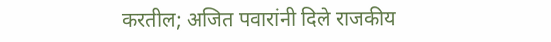करतील; अजित पवारांनी दिले राजकीय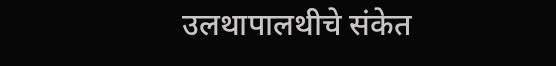उलथापालथीचे संकेत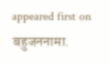appeared first on बहुजननामा.